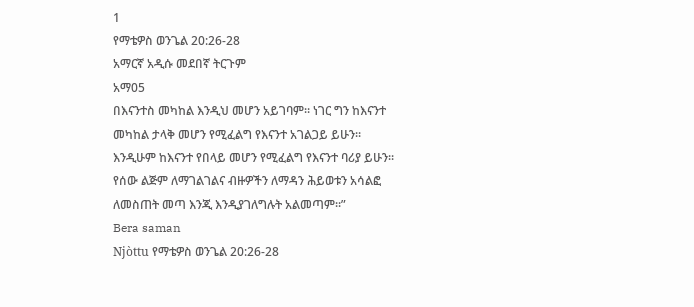1
የማቴዎስ ወንጌል 20:26-28
አማርኛ አዲሱ መደበኛ ትርጉም
አማ05
በእናንተስ መካከል እንዲህ መሆን አይገባም። ነገር ግን ከእናንተ መካከል ታላቅ መሆን የሚፈልግ የእናንተ አገልጋይ ይሁን። እንዲሁም ከእናንተ የበላይ መሆን የሚፈልግ የእናንተ ባሪያ ይሁን። የሰው ልጅም ለማገልገልና ብዙዎችን ለማዳን ሕይወቱን አሳልፎ ለመስጠት መጣ እንጂ እንዲያገለግሉት አልመጣም።”
Bera saman
Njòttu የማቴዎስ ወንጌል 20:26-28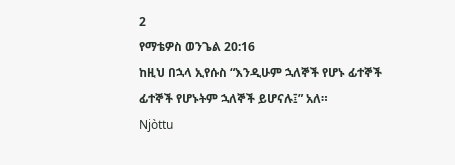2
የማቴዎስ ወንጌል 20:16
ከዚህ በኋላ ኢየሱስ “እንዲሁም ኋለኞች የሆኑ ፊተኞች ፊተኞች የሆኑትም ኋለኞች ይሆናሉ፤” አለ።
Njòttu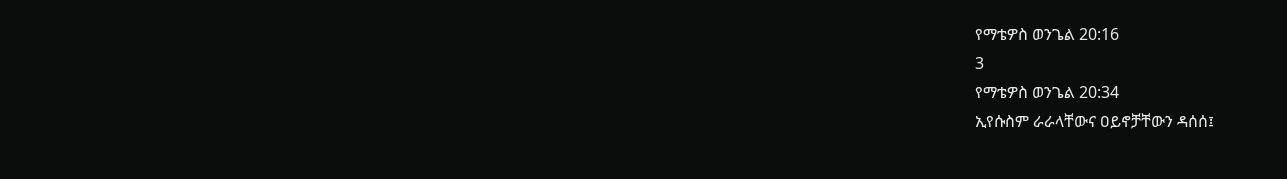የማቴዎስ ወንጌል 20:16
3
የማቴዎስ ወንጌል 20:34
ኢየሱስም ራራላቸውና ዐይኖቻቸውን ዳሰሰ፤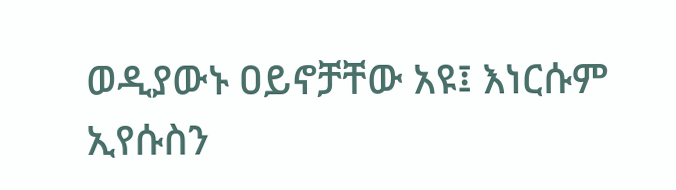ወዲያውኑ ዐይኖቻቸው አዩ፤ እነርሱም ኢየሱስን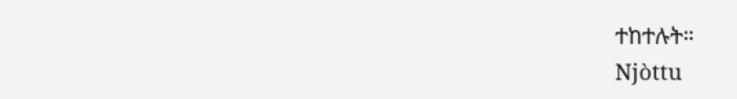ተከተሉት።
Njòttu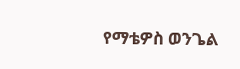የማቴዎስ ወንጌል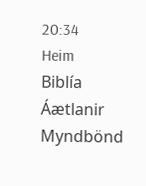20:34
Heim
Biblía
Áætlanir
Myndbönd